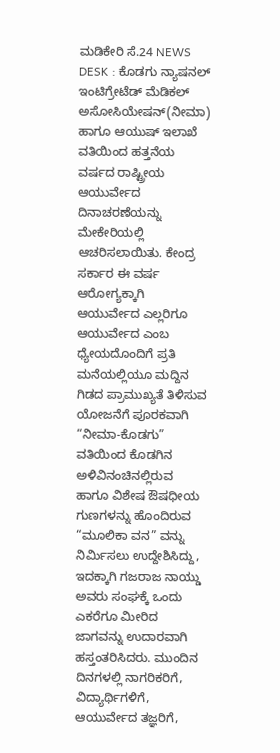ಮಡಿಕೇರಿ ಸೆ.24 NEWS DESK : ಕೊಡಗು ನ್ಯಾಷನಲ್ ಇಂಟಿಗ್ರೇಟೆಡ್ ಮೆಡಿಕಲ್ ಅಸೋಸಿಯೇಷನ್(ನೀಮಾ) ಹಾಗೂ ಆಯುಷ್ ಇಲಾಖೆ ವತಿಯಿಂದ ಹತ್ತನೆಯ ವರ್ಷದ ರಾಷ್ಟ್ರೀಯ ಆಯುರ್ವೇದ ದಿನಾಚರಣೆಯನ್ನು ಮೇಕೇರಿಯಲ್ಲಿ ಆಚರಿಸಲಾಯಿತು. ಕೇಂದ್ರ ಸರ್ಕಾರ ಈ ವರ್ಷ ಆರೋಗ್ಯಕ್ಕಾಗಿ ಆಯುರ್ವೇದ ಎಲ್ಲರಿಗೂ ಆಯುರ್ವೇದ ಎಂಬ ಧ್ಯೇಯದೊಂದಿಗೆ ಪ್ರತಿ ಮನೆಯಲ್ಲಿಯೂ ಮದ್ದಿನ ಗಿಡದ ಪ್ರಾಮುಖ್ಯತೆ ತಿಳಿಸುವ ಯೋಜನೆಗೆ ಪೂರಕವಾಗಿ “ನೀಮಾ-ಕೊಡಗು” ವತಿಯಿಂದ ಕೊಡಗಿನ ಅಳಿವಿನಂಚಿನಲ್ಲಿರುವ ಹಾಗೂ ವಿಶೇಷ ಔಷಧೀಯ ಗುಣಗಳನ್ನು ಹೊಂದಿರುವ “ಮೂಲಿಕಾ ವನ” ವನ್ನು ನಿರ್ಮಿಸಲು ಉದ್ದೇಶಿಸಿದ್ದು, ಇದಕ್ಕಾಗಿ ಗಜರಾಜ ನಾಯ್ಡು ಅವರು ಸಂಘಕ್ಕೆ ಒಂದು ಎಕರೆಗೂ ಮೀರಿದ ಜಾಗವನ್ನು ಉದಾರವಾಗಿ ಹಸ್ತಂತರಿಸಿದರು. ಮುಂದಿನ ದಿನಗಳಲ್ಲಿ ನಾಗರಿಕರಿಗೆ, ವಿದ್ಯಾರ್ಥಿಗಳಿಗೆ, ಆಯುರ್ವೇದ ತಜ್ಞರಿಗೆ,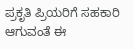ಪ್ರಕೃತಿ ಪ್ರಿಯರಿಗೆ ಸಹಕಾರಿ ಆಗುವಂತೆ ಈ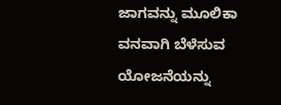ಜಾಗವನ್ನು ಮೂಲಿಕಾ ವನವಾಗಿ ಬೆಳೆಸುವ ಯೋಜನೆಯನ್ನು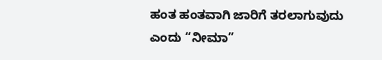ಹಂತ ಹಂತವಾಗಿ ಜಾರಿಗೆ ತರಲಾಗುವುದು ಎಂದು “ನೀಮಾ”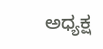ಅಧ್ಯಕ್ಷ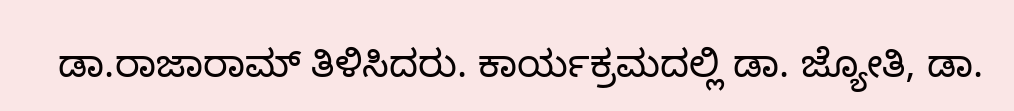ಡಾ.ರಾಜಾರಾಮ್ ತಿಳಿಸಿದರು. ಕಾರ್ಯಕ್ರಮದಲ್ಲಿ ಡಾ. ಜ್ಯೋತಿ, ಡಾ.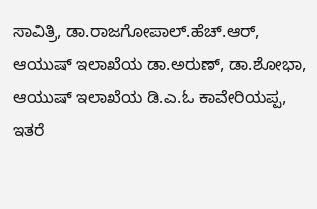ಸಾವಿತ್ರಿ, ಡಾ.ರಾಜಗೋಪಾಲ್.ಹೆಚ್.ಆರ್, ಆಯುಷ್ ಇಲಾಖೆಯ ಡಾ.ಅರುಣ್, ಡಾ.ಶೋಭಾ, ಆಯುಷ್ ಇಲಾಖೆಯ ಡಿ.ಎ.ಓ ಕಾವೇರಿಯಪ್ಪ, ಇತರೆ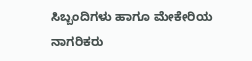ಸಿಬ್ಬಂದಿಗಳು ಹಾಗೂ ಮೇಕೇರಿಯ ನಾಗರಿಕರು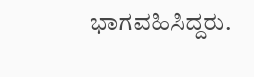ಭಾಗವಹಿಸಿದ್ದರು.